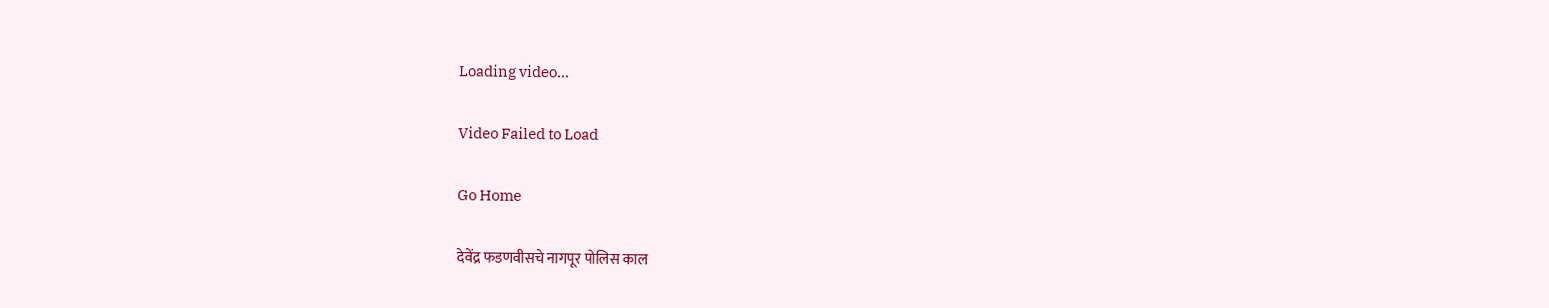Loading video...

Video Failed to Load

Go Home

देवेंद्र फडणवीसचे नागपूर पोलिस काल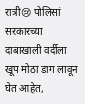रात्री😢 पोलिसां सरकारच्या दाबाखाली वर्दीला खूप मोठा डाग लावून घेत आहेत,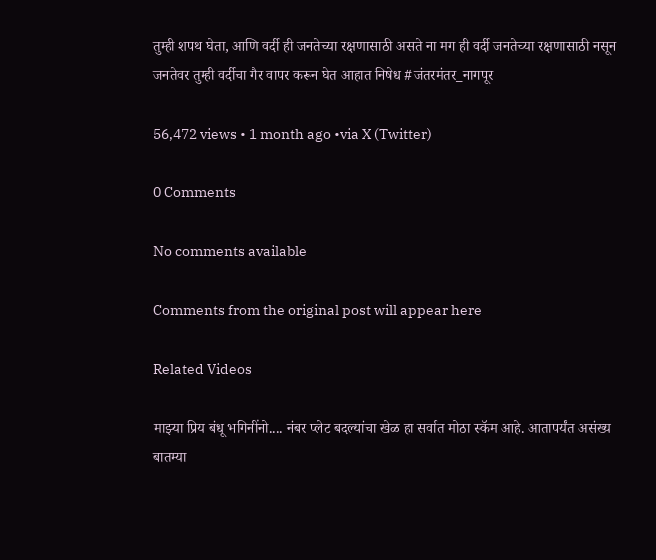तुम्ही शपथ घेता, आणि वर्दी ही जनतेच्या रक्षणासाठी असते ना मग ही वर्दी जनतेच्या रक्षणासाठी नसून जनतेवर तुम्ही वर्दीचा गैर वापर करून घेत आहात निषेध #जंतरमंतर_नागपूर

56,472 views • 1 month ago •via X (Twitter)

0 Comments

No comments available

Comments from the original post will appear here

Related Videos

माझ्या प्रिय बंधू भगिनींनो.... नंबर प्लेट बदल्यांचा खेळ हा सर्वात मोठा स्कॅम आहे. आतापर्यंत असंख्य बातम्या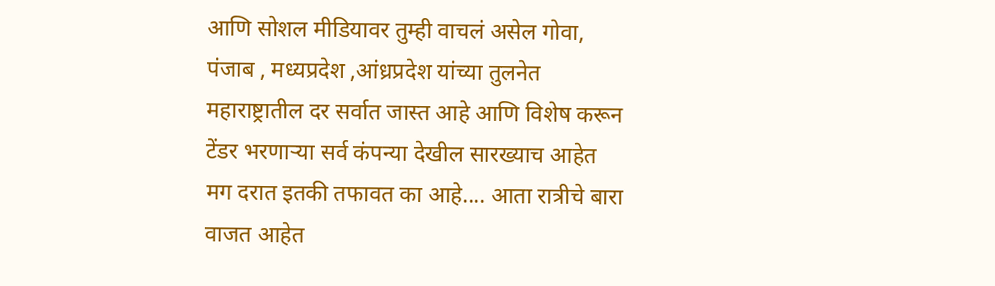आणि सोशल मीडियावर तुम्ही वाचलं असेल गोवा, पंजाब , मध्यप्रदेश ,आंध्रप्रदेश यांच्या तुलनेत महाराष्ट्रातील दर सर्वात जास्त आहे आणि विशेष करून टेंडर भरणाऱ्या सर्व कंपन्या देखील सारख्याच आहेत मग दरात इतकी तफावत का आहे.... आता रात्रीचे बारा वाजत आहेत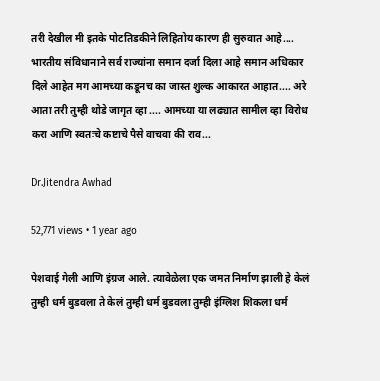तरी देखील मी इतके पोटतिडकीने लिहितोय कारण ही सुरुवात आहे.... भारतीय संविधानाने सर्व राज्यांना समान दर्जा दिला आहे समान अधिकार दिले आहेत मग आमच्या कडूनच का जास्त शुल्क आकारत आहात.... अरे आता तरी तुम्ही थोडे जागृत व्हा .... आमच्या या लढ्यात सामील व्हा विरोध करा आणि स्वतःचे कष्टाचे पैसे वाचवा की राव...

Dr.Jitendra Awhad

52,771 views • 1 year ago

पेशवाई गेली आणि इंग्रज आले. त्यावेळेला एक जमत निर्माण झाली हे केलं तुम्ही धर्म बुडवला ते केलं तुम्ही धर्म बुडवला तुम्ही इंग्लिश शिकला धर्म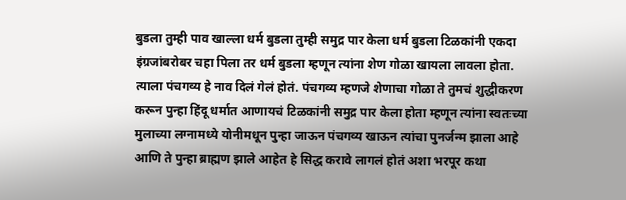बुडला तुम्ही पाव खाल्ला धर्म बुडला तुम्ही समुद्र पार केला धर्म बुडला टिळकांनी एकदा इंग्रजांबरोबर चहा पिला तर धर्म बुडला म्हणून त्यांना शेण गोळा खायला लावला होता. त्याला पंचगव्य हे नाव दिलं गेलं होतं. पंचगव्य म्हणजे शेणाचा गोळा ते तुमचं शुद्धीकरण करून पुन्हा हिंदू धर्मात आणायचं टिळकांनी समुद्र पार केला होता म्हणून त्यांना स्वतःच्या मुलाच्या लग्नामध्ये योनीमधून पुन्हा जाऊन पंचगव्य खाऊन त्यांचा पुनर्जन्म झाला आहे आणि ते पुन्हा ब्राह्मण झाले आहेत हे सिद्ध करावे लागलं होतं अशा भरपूर कथा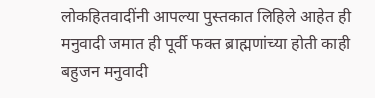लोकहितवादींनी आपल्या पुस्तकात लिहिले आहेत ही मनुवादी जमात ही पूर्वी फक्त ब्राह्मणांच्या होती काही बहुजन मनुवादी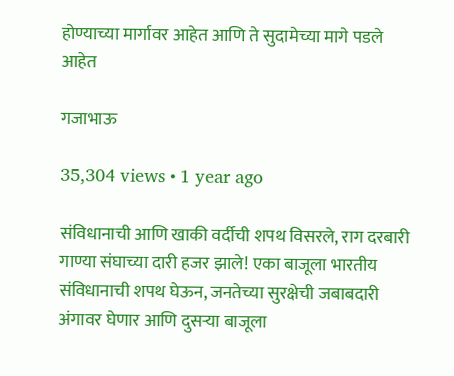होण्याच्या मार्गावर आहेत आणि ते सुदामेच्या मागे पडले आहेत

गजाभाऊ

35,304 views • 1 year ago

संविधानाची आणि खाकी वर्दीची शपथ विसरले, राग दरबारी गाण्या संघाच्या दारी हजर झाले! एका बाजूला भारतीय संविधानाची शपथ घेऊन, जनतेच्या सुरक्षेची जबाबदारी अंगावर घेणार आणि दुसऱ्या बाजूला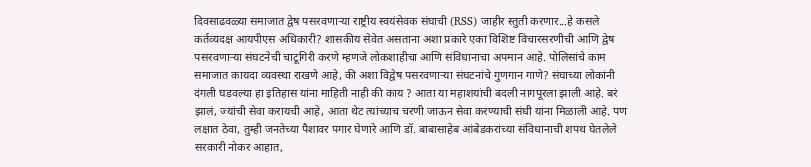दिवसाढवळ्या समाजात द्वेष पसरवणाऱ्या राष्ट्रीय स्वयंसेवक संघाची (RSS) जाहीर स्तुती करणार...हे कसले कर्तव्यदक्ष आयपीएस अधिकारी? शासकीय सेवेत असताना अशा प्रकारे एका विशिष्ट विचारसरणीची आणि द्वेष पसरवणाऱ्या संघटनेची चाटूगिरी करणे म्हणजे लोकशाहीचा आणि संविधानाचा अपमान आहे. पोलिसांचे काम समाजात कायदा व्यवस्था राखणे आहे, की अशा विद्वेष पसरवणाऱ्या संघटनांचे गुणगान गाणे? संघाच्या लोकांनी दंगली घडवल्या हा इतिहास यांना माहिती नाही की काय ? आता या महाशयांची बदली नागपूरला झाली आहे. बरं झालं, ज्यांची सेवा करायची आहे, आता थेट त्यांच्याच चरणी जाऊन सेवा करण्याची संधी यांना मिळाली आहे. पण लक्षात ठेवा, तुम्ही जनतेच्या पैशावर पगार घेणारे आणि डॉ. बाबासाहेब आंबेडकरांच्या संविधानाची शपथ घेतलेले सरकारी नोकर आहात,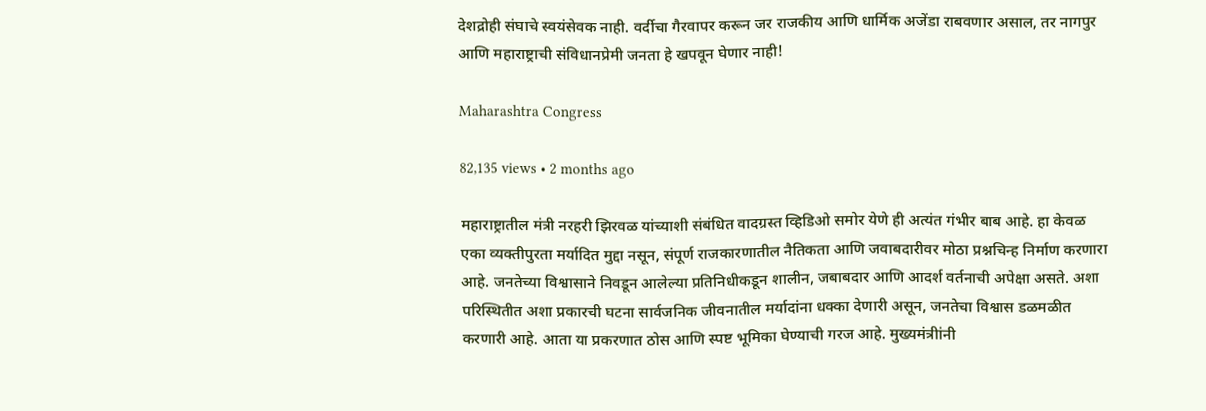देशद्रोही संघाचे स्वयंसेवक नाही. वर्दीचा गैरवापर करून जर राजकीय आणि धार्मिक अजेंडा राबवणार असाल, तर नागपुर आणि महाराष्ट्राची संविधानप्रेमी जनता हे खपवून घेणार नाही!

Maharashtra Congress

82,135 views • 2 months ago

महाराष्ट्रातील मंत्री नरहरी झिरवळ यांच्याशी संबंधित वादग्रस्त व्हिडिओ समोर येणे ही अत्यंत गंभीर बाब आहे. हा केवळ एका व्यक्तीपुरता मर्यादित मुद्दा नसून, संपूर्ण राजकारणातील नैतिकता आणि जवाबदारीवर मोठा प्रश्नचिन्ह निर्माण करणारा आहे. जनतेच्या विश्वासाने निवडून आलेल्या प्रतिनिधीकडून शालीन, जबाबदार आणि आदर्श वर्तनाची अपेक्षा असते. अशा परिस्थितीत अशा प्रकारची घटना सार्वजनिक जीवनातील मर्यादांना धक्का देणारी असून, जनतेचा विश्वास डळमळीत करणारी आहे. आता या प्रकरणात ठोस आणि स्पष्ट भूमिका घेण्याची गरज आहे. मुख्यमंत्रीांनी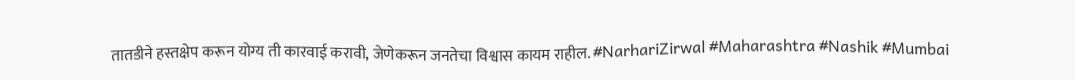तातडीने हस्तक्षेप करून योग्य ती कारवाई करावी, जेणेकरून जनतेचा विश्वास कायम राहील. #NarhariZirwal #Maharashtra #Nashik #Mumbai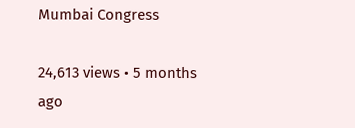Mumbai Congress

24,613 views • 5 months ago